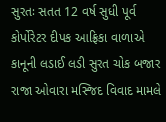સુરતઃ સતત 12 વર્ષ સુધી પૂર્વ કોર્પોરેટર દીપક આફ્રિકા વાળાએ કાનૂની લડાઈ લડી સુરત ચોક બજાર રાજા ઓવારા મસ્જિદ વિવાદ મામલે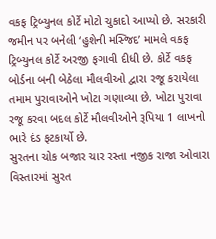વકફ ટ્રિબ્યુનલ કોર્ટે મોટો ચુકાદો આપ્યો છે. સરકારી જમીન પર બનેલી ‘હુશેની મસ્જિદ’ મામલે વકફ ટ્રિબ્યુનલ કોર્ટે અરજી ફગાવી દીધી છે. કોર્ટે વકફ બોર્ડના બની બેઠેલા મૌલવીઓ દ્વારા રજૂ કરાયેલા તમામ પુરાવાઓને ખોટા ગણાવ્યા છે. ખોટા પુરાવા રજૂ કરવા બદલ કોર્ટે મૌલવીઓને રૂપિયા 1 લાખનો ભારે દંડ ફટકાર્યો છે.
સુરતના ચોક બજાર ચાર રસ્તા નજીક રાજા ઓવારા વિસ્તારમાં સુરત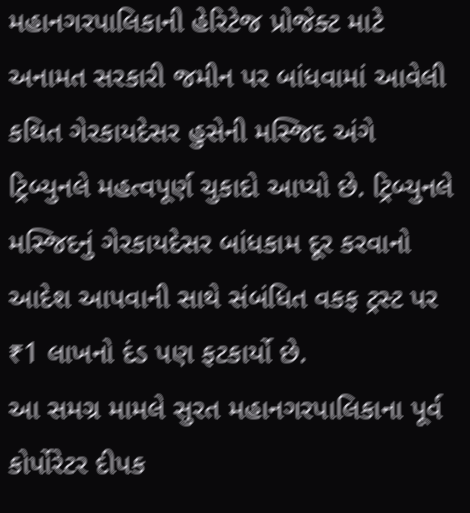મહાનગરપાલિકાની હેરિટેજ પ્રોજેક્ટ માટે અનામત સરકારી જમીન પર બાંધવામાં આવેલી કથિત ગેરકાયદેસર હુસેની મસ્જિદ અંગે ટ્રિબ્યુનલે મહત્વપૂર્ણ ચુકાદો આપ્યો છે. ટ્રિબ્યુનલે મસ્જિદનું ગેરકાયદેસર બાંધકામ દૂર કરવાનો આદેશ આપવાની સાથે સંબંધિત વકફ ટ્રસ્ટ પર ₹1 લાખનો દંડ પણ ફટકાર્યો છે.
આ સમગ્ર મામલે સુરત મહાનગરપાલિકાના પૂર્વ કોર્પોરેટર દીપક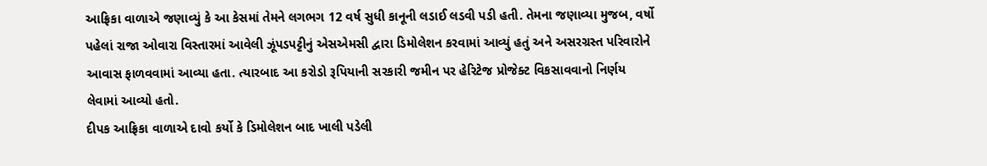આફ્રિકા વાળાએ જણાવ્યું કે આ કેસમાં તેમને લગભગ 12 વર્ષ સુધી કાનૂની લડાઈ લડવી પડી હતી. તેમના જણાવ્યા મુજબ, વર્ષો પહેલાં રાજા ઓવારા વિસ્તારમાં આવેલી ઝૂંપડપટ્ટીનું એસએમસી દ્વારા ડિમોલેશન કરવામાં આવ્યું હતું અને અસરગ્રસ્ત પરિવારોને આવાસ ફાળવવામાં આવ્યા હતા. ત્યારબાદ આ કરોડો રૂપિયાની સરકારી જમીન પર હેરિટેજ પ્રોજેક્ટ વિકસાવવાનો નિર્ણય લેવામાં આવ્યો હતો.
દીપક આફ્રિકા વાળાએ દાવો કર્યો કે ડિમોલેશન બાદ ખાલી પડેલી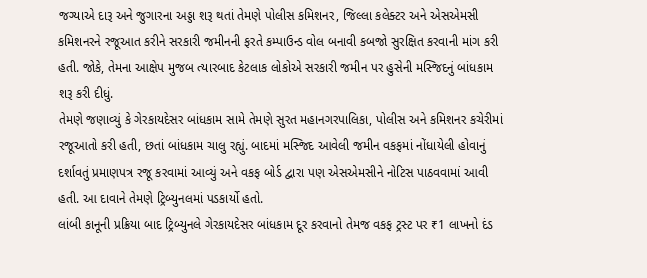જગ્યાએ દારૂ અને જુગારના અડ્ડા શરૂ થતાં તેમણે પોલીસ કમિશનર, જિલ્લા કલેક્ટર અને એસએમસી કમિશનરને રજૂઆત કરીને સરકારી જમીનની ફરતે કમ્પાઉન્ડ વોલ બનાવી કબજો સુરક્ષિત કરવાની માંગ કરી હતી. જોકે, તેમના આક્ષેપ મુજબ ત્યારબાદ કેટલાક લોકોએ સરકારી જમીન પર હુસેની મસ્જિદનું બાંધકામ શરૂ કરી દીધું.
તેમણે જણાવ્યું કે ગેરકાયદેસર બાંધકામ સામે તેમણે સુરત મહાનગરપાલિકા, પોલીસ અને કમિશનર કચેરીમાં રજૂઆતો કરી હતી, છતાં બાંધકામ ચાલુ રહ્યું. બાદમાં મસ્જિદ આવેલી જમીન વકફમાં નોંધાયેલી હોવાનું દર્શાવતું પ્રમાણપત્ર રજૂ કરવામાં આવ્યું અને વકફ બોર્ડ દ્વારા પણ એસએમસીને નોટિસ પાઠવવામાં આવી હતી. આ દાવાને તેમણે ટ્રિબ્યુનલમાં પડકાર્યો હતો.
લાંબી કાનૂની પ્રક્રિયા બાદ ટ્રિબ્યુનલે ગેરકાયદેસર બાંધકામ દૂર કરવાનો તેમજ વકફ ટ્રસ્ટ પર ₹1 લાખનો દંડ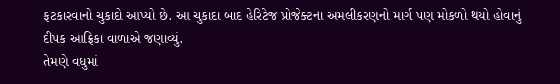ફટકારવાનો ચુકાદો આપ્યો છે. આ ચુકાદા બાદ હેરિટેજ પ્રોજેક્ટના અમલીકરણનો માર્ગ પણ મોકળો થયો હોવાનું દીપક આફ્રિકા વાળાએ જણાવ્યું.
તેમણે વધુમાં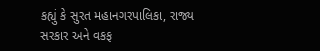કહ્યું કે સુરત મહાનગરપાલિકા, રાજ્ય સરકાર અને વકફ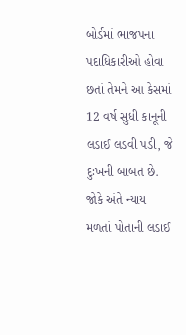બોર્ડમાં ભાજપના પદાધિકારીઓ હોવા છતાં તેમને આ કેસમાં 12 વર્ષ સુધી કાનૂની લડાઈ લડવી પડી, જે દુઃખની બાબત છે. જોકે અંતે ન્યાય મળતાં પોતાની લડાઈ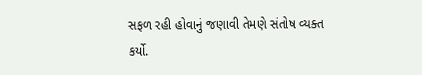સફળ રહી હોવાનું જણાવી તેમણે સંતોષ વ્યક્ત કર્યો.